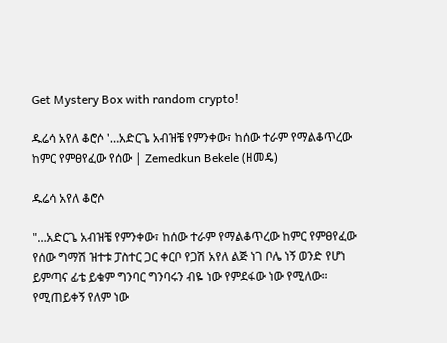Get Mystery Box with random crypto!

ዱሬሳ አየለ ቆሮሶ '…አድርጌ አብዝቼ የምንቀው፣ ከሰው ተራም የማልቆጥረው ከምር የምፀየፈው የሰው | Zemedkun Bekele (ዘመዴ)

ዱሬሳ አየለ ቆሮሶ

"…አድርጌ አብዝቼ የምንቀው፣ ከሰው ተራም የማልቆጥረው ከምር የምፀየፈው የሰው ግማሽ ዝተቱ ፓስተር ጋር ቀርቦ የጋሽ አየለ ልጅ ነገ ቦሌ ነኝ ወንድ የሆነ ይምጣና ፊቴ ይቁም ግንባር ግንባሩን ብዬ ነው የምደፋው ነው የሚለው። የሚጠይቀኝ የለም ነው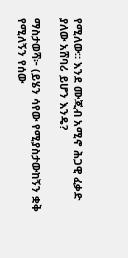የሚለው። እንደ ሙጂብ አሚኖ ሕጋዊ ፈቃድ ያለው አሸባሪ ይሆን እንዴ?

ማስታወሻ፦ (ይሄን ሳየው የሚያስታውከኝን ቋቅ የሚለኝን የሰው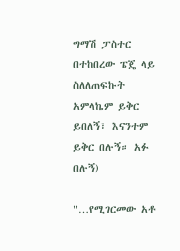ግማሽ ፓስተር በተከበረው ፔጄ ላይ ስለለጠፍኩት አምላኬም ይቅር ይበለኝ፣ እናንተም ይቅር በሉኝ። አፉ በሉኝ)

"…የሚገርመው አቶ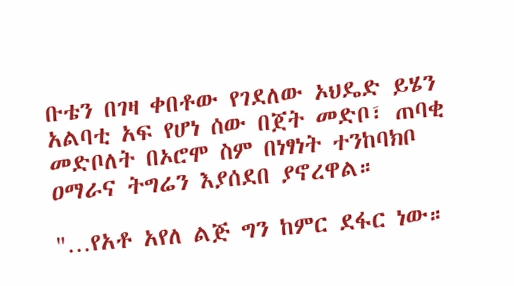ቡቴን በገዛ ቀበቶው የገደለው ኦህዴድ ይሄን አልባቲ አፍ የሆነ ሰው በጀት መድቦ፣ ጠባቂ መድቦለት በኦሮሞ ስም በነፃነት ተንከባክቦ ዐማራና ትግሬን እያሰደበ ያኖረዋል።

"…የአቶ አየለ ልጅ ግን ከምር ደፋር ነው።